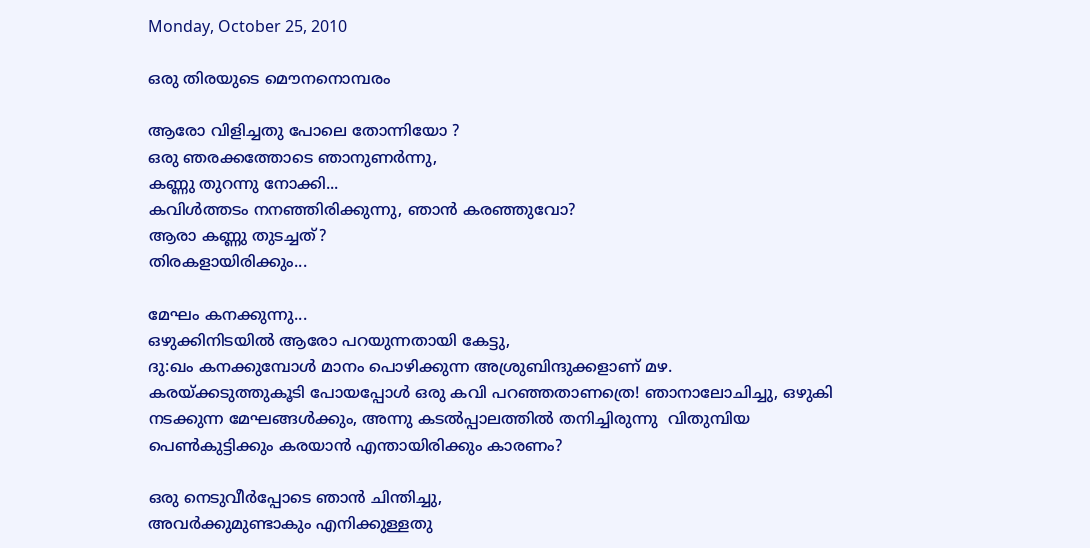Monday, October 25, 2010

ഒരു തിരയുടെ മൌനനൊമ്പരം

ആരോ വിളിച്ചതു പോലെ തോന്നിയോ ?
ഒരു ഞരക്കത്തോടെ ഞാനുണര്‍ന്നു,
കണ്ണു തുറന്നു നോക്കി...
കവിള്‍ത്തടം നനഞ്ഞിരിക്കുന്നു, ഞാന്‍ കരഞ്ഞുവോ?
ആരാ കണ്ണു തുടച്ചത്?
തിരകളായിരിക്കും...

മേഘം കനക്കുന്നു...
ഒഴുക്കിനിടയില്‍ ആരോ പറയുന്നതായി കേട്ടു,
ദു:ഖം കനക്കുമ്പോള്‍ മാനം പൊഴിക്കുന്ന അശ്രുബിന്ദുക്കളാണ് മഴ.
കരയ്ക്കടുത്തുകൂടി പോയപ്പോള്‍ ഒരു കവി പറഞ്ഞതാണത്രെ! ഞാനാലോചിച്ചു, ഒഴുകി നടക്കുന്ന മേഘങ്ങള്‍ക്കും, അന്നു കടല്‍പ്പാലത്തില്‍ തനിച്ചിരുന്നു  വിതുമ്പിയ പെണ്‍കുട്ടിക്കും കരയാന്‍ എന്തായിരിക്കും കാരണം?

ഒരു നെടുവീര്‍പ്പോടെ ഞാന്‍ ചിന്തിച്ചു,
അവര്‍ക്കുമുണ്ടാകും എനിക്കുള്ളതു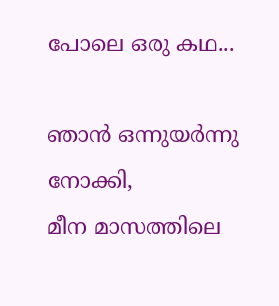പോലെ ഒരു കഥ...

ഞാന്‍ ഒന്നുയര്‍ന്നു നോക്കി,
മീന മാസത്തിലെ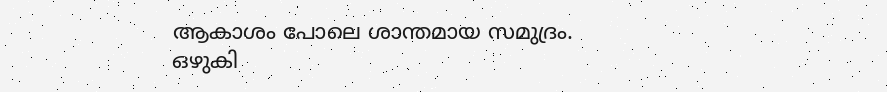ആകാശം പോലെ ശാന്തമായ സമുദ്രം.
ഒഴുകി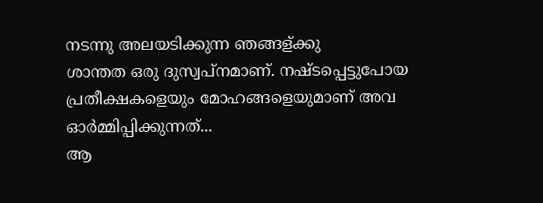നടന്നു അലയടിക്കുന്ന ഞങ്ങള്ക്കു
ശാന്തത ഒരു ദുസ്വപ്നമാണ്. നഷ്ടപ്പെട്ടുപോയ പ്രതീക്ഷകളെയും മോഹങ്ങളെയുമാണ് അവ ഓര്‍മ്മിപ്പിക്കുന്നത്...
ആ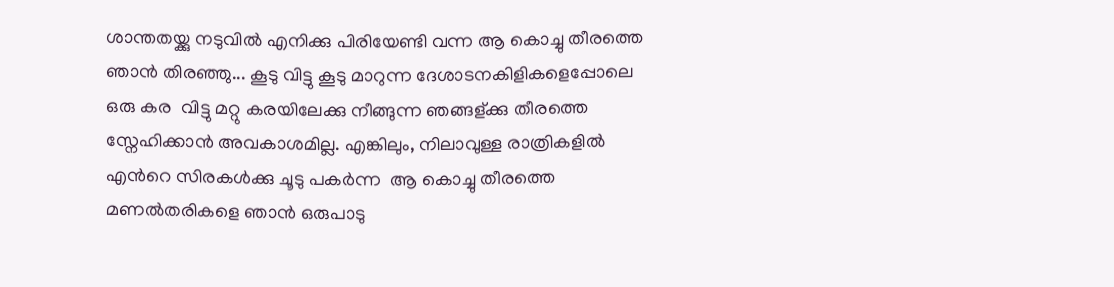ശാന്തതയ്ക്കു നടുവില്‍ എനിക്കു പിരിയേണ്ടി വന്ന ആ കൊച്ചു തീരത്തെ ഞാന്‍ തിരഞ്ഞു... കൂടു വിട്ടു കൂടു മാറുന്ന ദേശാടനകിളികളെപ്പോലെ ഒരു കര  വിട്ടു മറ്റു കരയിലേക്കു നീങ്ങുന്ന ഞങ്ങള്ക്കു തീരത്തെ സ്നേഹിക്കാന്‍ അവകാശമില്ല. എങ്കിലും, നിലാവുള്ള രാത്രികളില്‍ എന്‍റെ സിരകള്‍ക്കു ചൂടു പകര്‍ന്ന  ആ കൊച്ചു തീരത്തെ മണല്‍തരികളെ ഞാന്‍ ഒരുപാടു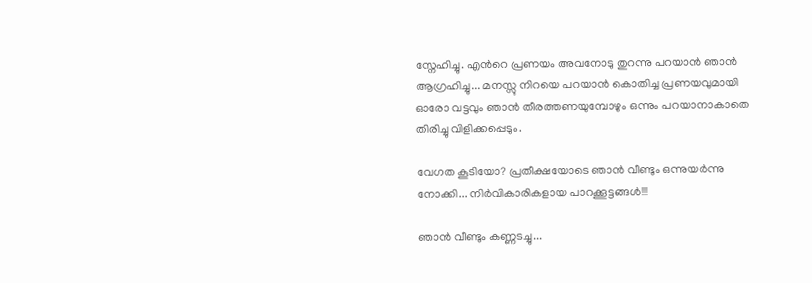സ്നേഹിച്ചു. എന്‍റെ പ്രണയം അവനോടു തുറന്നു പറയാന്‍ ഞാന്‍ ആഗ്രഹിച്ചു... മനസ്സു നിറയെ പറയാന്‍ കൊതിച്ച പ്രണയവുമായി ഓരോ വട്ടവും ഞാന്‍ തീരത്തണയുമ്പോഴും ഒന്നും പറയാനാകാതെ തിരിച്ചു വിളിക്കപ്പെടും.

വേഗത കൂടിയോ? പ്രതീക്ഷയോടെ ഞാന്‍ വീണ്ടും ഒന്നുയര്‍ന്നു നോക്കി... നിര്‍വികാരികളായ പാറക്കൂട്ടങ്ങള്‍!!!

ഞാന്‍ വീണ്ടും കണ്ണടച്ചു...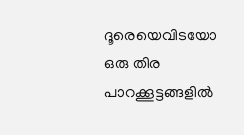ദൂരെയെവിടയോ ഒരു തിര പാറക്കൂട്ടങ്ങളില്‍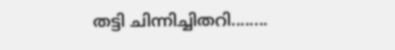തട്ടി ചിന്നിച്ചിതറി........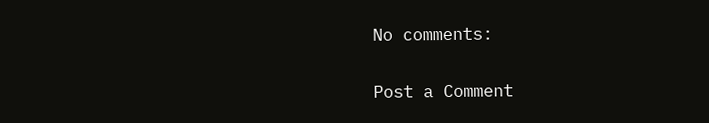No comments:

Post a Comment